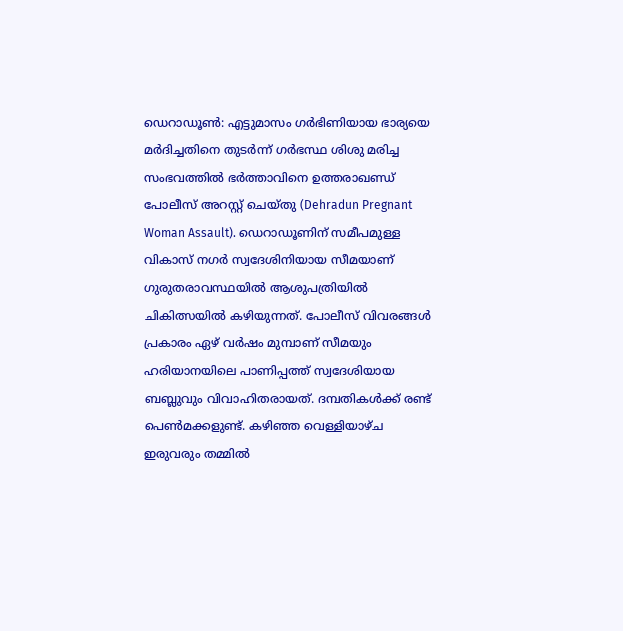ഡെറാഡൂൺ: എട്ടുമാസം ഗർഭിണിയായ ഭാര്യയെ മർദിച്ചതിനെ തുടർന്ന് ഗർഭസ്ഥ ശിശു മരിച്ച സംഭവത്തിൽ ഭർത്താവിനെ ഉത്തരാഖണ്ഡ് പോലീസ് അറസ്റ്റ് ചെയ്തു (Dehradun Pregnant Woman Assault). ഡെറാഡൂണിന് സമീപമുള്ള വികാസ് നഗർ സ്വദേശിനിയായ സീമയാണ് ഗുരുതരാവസ്ഥയിൽ ആശുപത്രിയിൽ ചികിത്സയിൽ കഴിയുന്നത്. പോലീസ് വിവരങ്ങൾ പ്രകാരം ഏഴ് വർഷം മുമ്പാണ് സീമയും ഹരിയാനയിലെ പാണിപ്പത്ത് സ്വദേശിയായ ബബ്ലുവും വിവാഹിതരായത്. ദമ്പതികൾക്ക് രണ്ട് പെൺമക്കളുണ്ട്. കഴിഞ്ഞ വെള്ളിയാഴ്ച ഇരുവരും തമ്മിൽ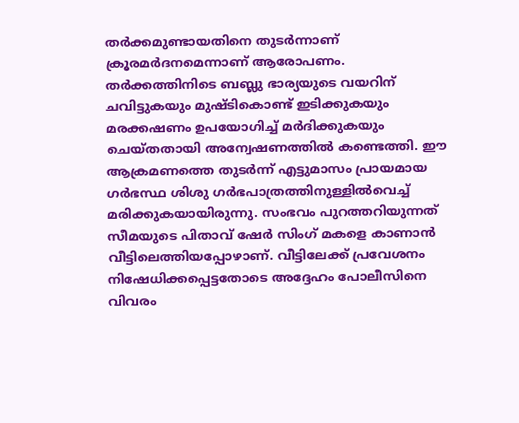തർക്കമുണ്ടായതിനെ തുടർന്നാണ് ക്രൂരമർദനമെന്നാണ് ആരോപണം.
തർക്കത്തിനിടെ ബബ്ലു ഭാര്യയുടെ വയറിന് ചവിട്ടുകയും മുഷ്ടികൊണ്ട് ഇടിക്കുകയും മരക്കഷണം ഉപയോഗിച്ച് മർദിക്കുകയും ചെയ്തതായി അന്വേഷണത്തിൽ കണ്ടെത്തി. ഈ ആക്രമണത്തെ തുടർന്ന് എട്ടുമാസം പ്രായമായ ഗർഭസ്ഥ ശിശു ഗർഭപാത്രത്തിനുള്ളിൽവെച്ച് മരിക്കുകയായിരുന്നു. സംഭവം പുറത്തറിയുന്നത് സീമയുടെ പിതാവ് ഷേർ സിംഗ് മകളെ കാണാൻ വീട്ടിലെത്തിയപ്പോഴാണ്. വീട്ടിലേക്ക് പ്രവേശനം നിഷേധിക്കപ്പെട്ടതോടെ അദ്ദേഹം പോലീസിനെ വിവരം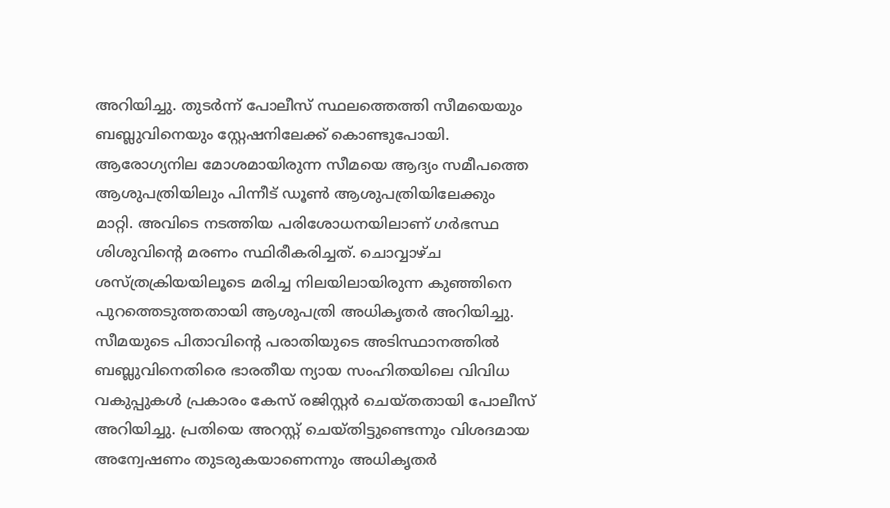അറിയിച്ചു. തുടർന്ന് പോലീസ് സ്ഥലത്തെത്തി സീമയെയും ബബ്ലുവിനെയും സ്റ്റേഷനിലേക്ക് കൊണ്ടുപോയി. ആരോഗ്യനില മോശമായിരുന്ന സീമയെ ആദ്യം സമീപത്തെ ആശുപത്രിയിലും പിന്നീട് ഡൂൺ ആശുപത്രിയിലേക്കും മാറ്റി. അവിടെ നടത്തിയ പരിശോധനയിലാണ് ഗർഭസ്ഥ ശിശുവിന്റെ മരണം സ്ഥിരീകരിച്ചത്. ചൊവ്വാഴ്ച ശസ്ത്രക്രിയയിലൂടെ മരിച്ച നിലയിലായിരുന്ന കുഞ്ഞിനെ പുറത്തെടുത്തതായി ആശുപത്രി അധികൃതർ അറിയിച്ചു.
സീമയുടെ പിതാവിന്റെ പരാതിയുടെ അടിസ്ഥാനത്തിൽ ബബ്ലുവിനെതിരെ ഭാരതീയ ന്യായ സംഹിതയിലെ വിവിധ വകുപ്പുകൾ പ്രകാരം കേസ് രജിസ്റ്റർ ചെയ്തതായി പോലീസ് അറിയിച്ചു. പ്രതിയെ അറസ്റ്റ് ചെയ്തിട്ടുണ്ടെന്നും വിശദമായ അന്വേഷണം തുടരുകയാണെന്നും അധികൃതർ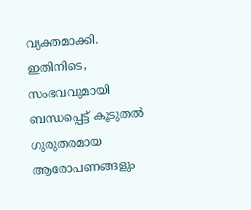വ്യക്തമാക്കി. ഇതിനിടെ, സംഭവവുമായി ബന്ധപ്പെട്ട് കൂടുതൽ ഗുരുതരമായ ആരോപണങ്ങളും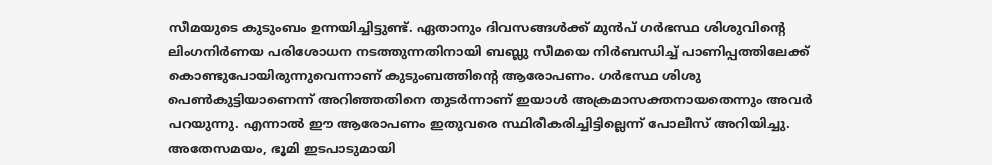സീമയുടെ കുടുംബം ഉന്നയിച്ചിട്ടുണ്ട്. ഏതാനും ദിവസങ്ങൾക്ക് മുൻപ് ഗർഭസ്ഥ ശിശുവിന്റെ ലിംഗനിർണയ പരിശോധന നടത്തുന്നതിനായി ബബ്ലു സീമയെ നിർബന്ധിച്ച് പാണിപ്പത്തിലേക്ക് കൊണ്ടുപോയിരുന്നുവെന്നാണ് കുടുംബത്തിന്റെ ആരോപണം. ഗർഭസ്ഥ ശിശു പെൺകുട്ടിയാണെന്ന് അറിഞ്ഞതിനെ തുടർന്നാണ് ഇയാൾ അക്രമാസക്തനായതെന്നും അവർ പറയുന്നു. എന്നാൽ ഈ ആരോപണം ഇതുവരെ സ്ഥിരീകരിച്ചിട്ടില്ലെന്ന് പോലീസ് അറിയിച്ചു.
അതേസമയം, ഭൂമി ഇടപാടുമായി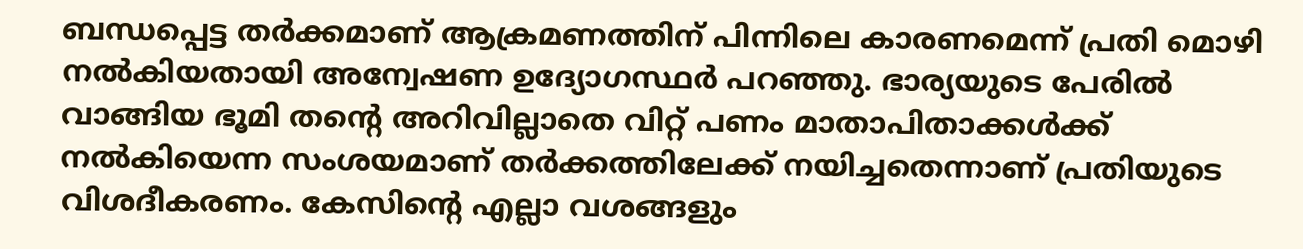ബന്ധപ്പെട്ട തർക്കമാണ് ആക്രമണത്തിന് പിന്നിലെ കാരണമെന്ന് പ്രതി മൊഴി നൽകിയതായി അന്വേഷണ ഉദ്യോഗസ്ഥർ പറഞ്ഞു. ഭാര്യയുടെ പേരിൽ വാങ്ങിയ ഭൂമി തന്റെ അറിവില്ലാതെ വിറ്റ് പണം മാതാപിതാക്കൾക്ക് നൽകിയെന്ന സംശയമാണ് തർക്കത്തിലേക്ക് നയിച്ചതെന്നാണ് പ്രതിയുടെ വിശദീകരണം. കേസിന്റെ എല്ലാ വശങ്ങളും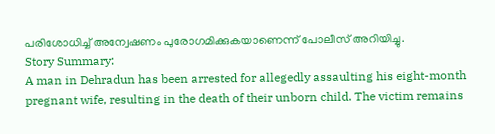പരിശോധിച്ച് അന്വേഷണം പുരോഗമിക്കുകയാണെന്ന് പോലീസ് അറിയിച്ചു.
Story Summary:
A man in Dehradun has been arrested for allegedly assaulting his eight-month pregnant wife, resulting in the death of their unborn child. The victim remains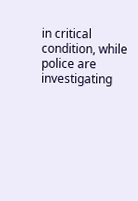in critical condition, while police are investigating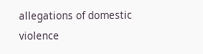allegations of domestic violence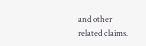and other related claims.